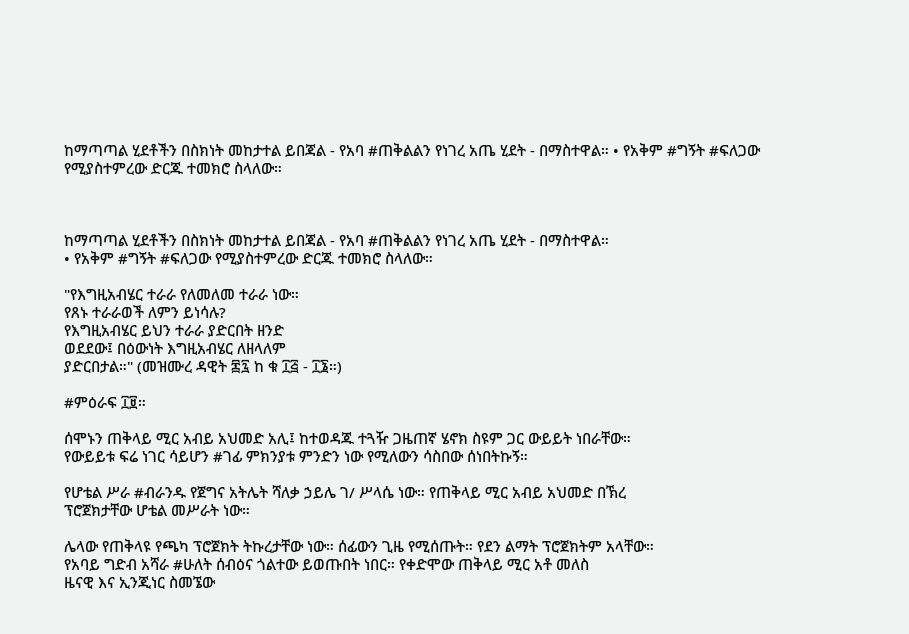ከማጣጣል ሂደቶችን በስክነት መከታተል ይበጃል - የአባ #ጠቅልልን የነገረ አጤ ሂደት - በማስተዋል። • የአቅም #ግኝት #ፍለጋው የሚያስተምረው ድርጁ ተመክሮ ስላለው።



ከማጣጣል ሂደቶችን በስክነት መከታተል ይበጃል - የአባ #ጠቅልልን የነገረ አጤ ሂደት - በማስተዋል።
• የአቅም #ግኝት #ፍለጋው የሚያስተምረው ድርጁ ተመክሮ ስላለው።

"የእግዚአብሄር ተራራ የለመለመ ተራራ ነው።
የጸኑ ተራራወች ለምን ይነሳሉ?
የእግዚአብሄር ይህን ተራራ ያድርበት ዘንድ
ወደደው፤ በዕውነት እግዚአብሄር ለዘላለም
ያድርበታል።" (መዝሙረ ዳዊት ፷፯ ከ ቁ ፲፭ - ፲፮።)

#ምዕራፍ ፲፱።

ሰሞኑን ጠቅላይ ሚር አብይ አህመድ አሊ፤ ከተወዳጁ ተጓዥ ጋዜጠኛ ሄኖክ ስዩም ጋር ውይይት ነበራቸው።
የውይይቱ ፍሬ ነገር ሳይሆን #ገፊ ምክንያቱ ምንድን ነው የሚለውን ሳስበው ሰነበትኩኝ።

የሆቴል ሥራ #ብራንዱ የጀግና አትሌት ሻለቃ ኃይሌ ገ/ ሥላሴ ነው። የጠቅላይ ሚር አብይ አህመድ በኽረ
ፕሮጀክታቸው ሆቴል መሥራት ነው።

ሌላው የጠቅላዩ የጫካ ፕሮጀክት ትኩረታቸው ነው። ሰፊውን ጊዜ የሚሰጡት። የደን ልማት ፕሮጀክትም አላቸው።
የአባይ ግድብ አሻራ #ሁለት ሰብዕና ጎልተው ይወጡበት ነበር። የቀድሞው ጠቅላይ ሚር አቶ መለስ
ዜናዊ እና ኢንጂነር ስመኜው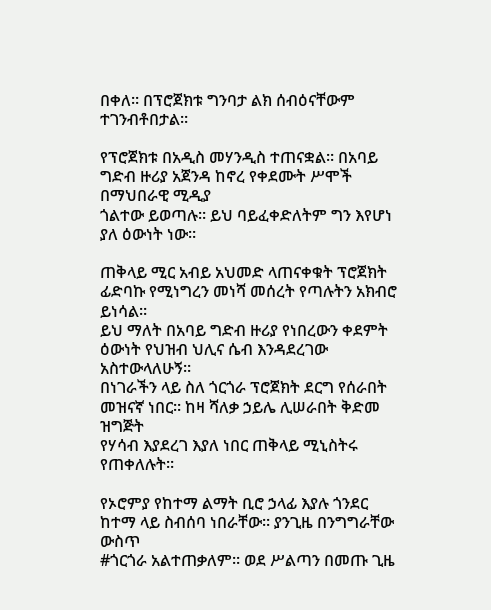በቀለ። በፕሮጀክቱ ግንባታ ልክ ሰብዕናቸውም ተገንብቶበታል።

የፕሮጀክቱ በአዲስ መሃንዲስ ተጠናቋል። በአባይ ግድብ ዙሪያ አጀንዳ ከኖረ የቀደሙት ሥሞች በማህበራዊ ሚዲያ
ጎልተው ይወጣሉ። ይህ ባይፈቀድለትም ግን እየሆነ ያለ ዕውነት ነው።

ጠቅላይ ሚር አብይ አህመድ ላጠናቀቁት ፕሮጀክት ፊድባኩ የሚነግረን መነሻ መሰረት የጣሉትን አክብሮ ይነሳል።
ይህ ማለት በአባይ ግድብ ዙሪያ የነበረውን ቀደምት ዕውነት የህዝብ ህሊና ሴብ እንዳደረገው አስተውላለሁኝ።
በነገራችን ላይ ስለ ጎርጎራ ፕሮጀክት ደርግ የሰራበት መዝናኛ ነበር። ከዛ ሻለቃ ኃይሌ ሊሠራበት ቅድመ ዝግጅት
የሃሳብ እያደረገ እያለ ነበር ጠቅላይ ሚኒስትሩ የጠቀለሉት።

የኦሮምያ የከተማ ልማት ቢሮ ኃላፊ እያሉ ጎንደር ከተማ ላይ ስብሰባ ነበራቸው። ያንጊዜ በንግግራቸው ውስጥ
#ጎርጎራ አልተጠቃለም። ወደ ሥልጣን በመጡ ጊዜ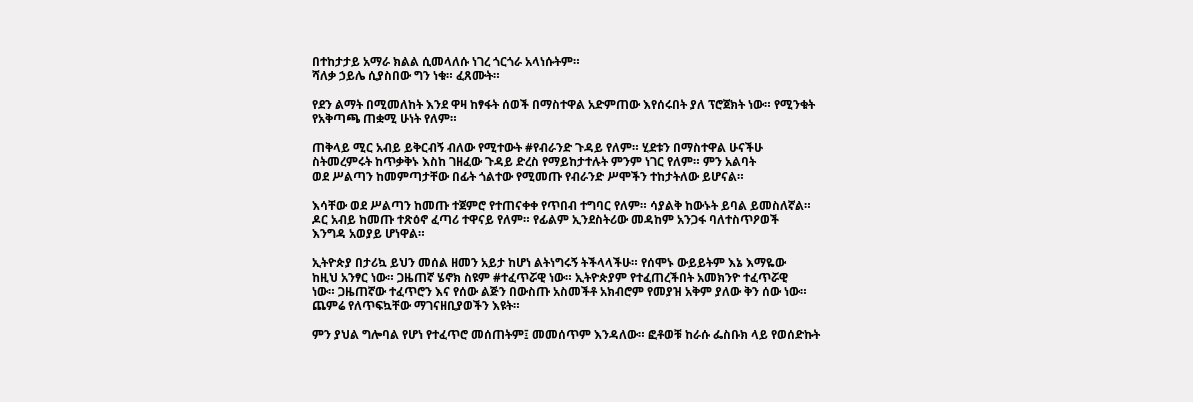በተከታታይ አማራ ክልል ሲመላለሱ ነገረ ጎርጎራ አላነሱትም።
ሻለቃ ኃይሌ ሲያስበው ግን ነቁ። ፈጸሙት።

የደን ልማት በሚመለከት እንደ ዋዛ ከፃፋት ሰወች በማስተዋል አድምጠው እየሰሩበት ያለ ፕሮጀክት ነው። የሚንቁት
የአቅጣጫ ጠቋሚ ሁነት የለም።

ጠቅላይ ሚር አብይ ይቅርብኝ ብለው የሚተውት #የብራንድ ጉዳይ የለም። ሂደቱን በማስተዋል ሁናችሁ
ስትመረምሩት ከጥቃቅኑ እስከ ገዘፈው ጉዳይ ድረስ የማይከታተሉት ምንም ነገር የለም። ምን አልባት
ወደ ሥልጣን ከመምጣታቸው በፊት ጎልተው የሚመጡ የብራንድ ሥሞችን ተከታትለው ይሆናል።

እሳቸው ወደ ሥልጣን ከመጡ ተጀምሮ የተጠናቀቀ የጥበብ ተግባር የለም። ሳያልቅ ከውኑት ይባል ይመስለኛል።
ዶር አብይ ከመጡ ተጽዕኖ ፈጣሪ ተዋናይ የለም። የፊልም ኢንደስትሪው መዳከም አንጋፋ ባለተስጥዖወች
እንግዳ አወያይ ሆነዋል።

ኢትዮጵያ በታሪኳ ይህን መሰል ዘመን አይታ ከሆነ ልትነግሩኝ ትችላላችሁ። የሰሞኑ ውይይትም እኔ እማዬው
ከዚህ አንፃር ነው። ጋዜጠኛ ሄኖክ ስዩም #ተፈጥሯዊ ነው። ኢትዮጵያም የተፈጠረችበት አመክንዮ ተፈጥሯዊ
ነው። ጋዜጠኛው ተፈጥሮን እና የሰው ልጅን በውስጡ አስመችቶ አክብሮም የመያዝ አቅም ያለው ቅን ሰው ነው።
ጨምሬ የለጥፍኳቸው ማገናዘቢያወችን እዩት።

ምን ያህል ግሎባል የሆነ የተፈጥሮ መሰጠትም፤ መመሰጥም እንዳለው። ፎቶወቹ ከራሱ ፌስቡክ ላይ የወሰድኩት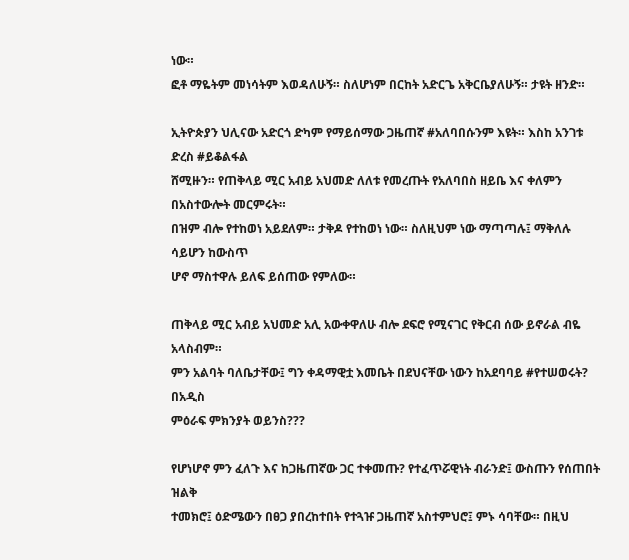ነው።
ፎቶ ማዬትም መነሳትም እወዳለሁኝ። ስለሆነም በርከት አድርጌ አቅርቤያለሁኝ። ታዩት ዘንድ።

ኢትዮጵያን ህሊናው አድርጎ ድካም የማይሰማው ጋዜጠኛ #አለባበሱንም እዩት። እስከ አንገቱ ድረስ #ይቆልፋል
ሸሚዙን። የጠቅላይ ሚር አብይ አህመድ ለለቱ የመረጡት የአለባበስ ዘይቤ እና ቀለምን በአስተውሎት መርምሩት።
በዝም ብሎ የተከወነ አይደለም። ታቅዶ የተከወነ ነው። ስለዚህም ነው ማጣጣሉ፤ ማቅለሉ ሳይሆን ከውስጥ
ሆኖ ማስተዋሉ ይለፍ ይሰጠው የምለው።

ጠቅላይ ሚር አብይ አህመድ አሊ አውቀዋለሁ ብሎ ደፍሮ የሚናገር የቅርብ ሰው ይኖራል ብዬ አላስብም።
ምን አልባት ባለቤታቸው፤ ግን ቀዳማዊቷ እመቤት በደህናቸው ነውን ከአደባባይ #የተሠወሩት? በአዲስ
ምዕራፍ ምክንያት ወይንስ???

የሆነሆኖ ምን ፈለጉ እና ከጋዜጠኛው ጋር ተቀመጡ? የተፈጥሯዊነት ብራንድ፤ ውስጡን የሰጠበት ዝልቅ
ተመክሮ፤ ዕድሜውን በፀጋ ያበረከተበት የተጓዡ ጋዜጠኛ አስተምህሮ፤ ምኑ ሳባቸው። በዚህ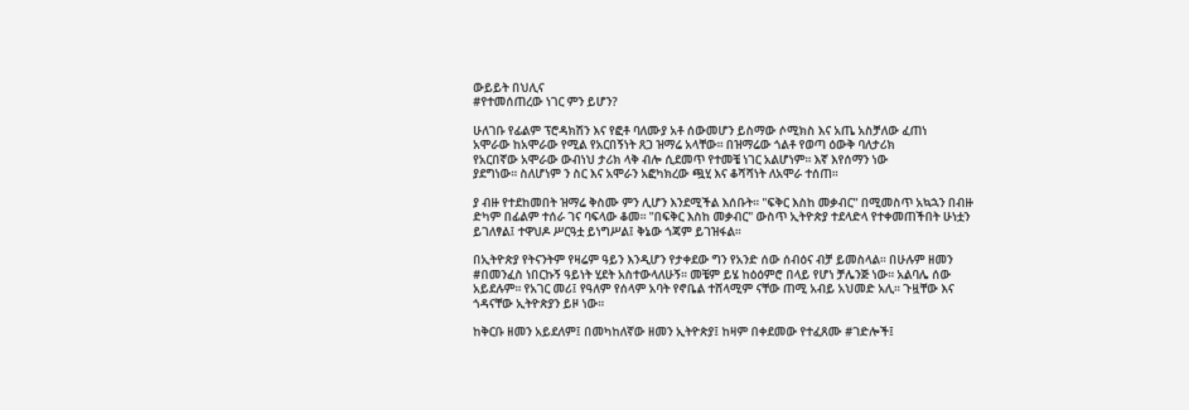ውይይት በህሊና
#የተመሰጠረው ነገር ምን ይሆን?

ሁለገቡ የፊልም ፕሮዳክሽን እና የፎቶ ባለሙያ አቶ ሰውመሆን ይስማው ሶሚክስ እና አጤ አስቻለው ፈጠነ
አሞራው ከአሞራው የሚል የአርበኝነት ጸጋ ዝማሬ አላቸው። በዝማሬው ጎልቶ የወጣ ዕውቅ ባለታሪክ
የአርበኛው አሞራው ውብነህ ታሪክ ላቅ ብሎ ሲደመጥ የተመቼ ነገር አልሆነም። እኛ እየሰማን ነው
ያደግነው። ስለሆነም ን ስር እና አሞራን አፎካክረው ጯሂ እና ቆሻሻነት ለአሞራ ተሰጠ።

ያ ብዙ የተደከመበት ዝማሬ ቅስሙ ምን ሊሆን እንደሚችል እሰቡት። "ፍቅር እስከ መቃብር" በሚመስጥ አኳኋን በብዙ
ድካም በፊልም ተሰራ ገና ባፍላው ቆመ። "በፍቅር እስከ መቃብር" ውስጥ ኢትዮጵያ ተደላድላ የተቀመጠችበት ሁነቷን
ይገለፃል፤ ተዋህዶ ሥርዓቷ ይነግሥል፤ ቅኔው ጎጃም ይገዝፋል።

በኢትዮጵያ የትናንትም የዛሬም ዓይን እንዲሆን የታቀደው ግን የአንድ ሰው ሰብዕና ብቻ ይመስላል። በሁሉም ዘመን
#በመንፈስ ነበርኩኝ ዓይነት ሂደት አስተውላለሁኝ። መቼም ይሄ ከዕዕምሮ በላይ የሆነ ቻሌንጅ ነው። አልባሌ ሰው
አይደሉም። የአገር መሪ፤ የዓለም የሰላም አባት የኖቤል ተሸላሚም ናቸው ጠሚ አብይ አህመድ አሊ። ጉዟቸው እና
ጎዳናቸው ኢትዮጵያን ይዞ ነው።

ከቅርቡ ዘመን አይደለም፤ በመካከለኛው ዘመን ኢትዮጵያ፤ ከዛም በቀደመው የተፈጸሙ #ገድሎች፤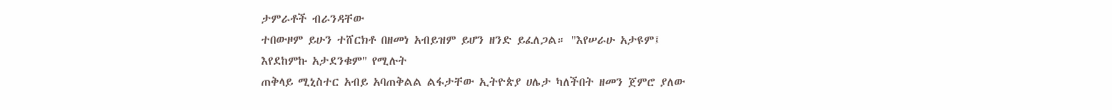ታምራቶች ብራንዳቸው
ተበውዞም ይሁን ተሸርክቶ በዘመነ አብይዝም ይሆን ዘንድ ይፈለጋል። "እየሠራሁ አታዩም፤ እየደከምኩ አታደንቁም" የሚሉት
ጠቅላይ ሚኒስተር አብይ አባጠቅልል ልፋታቸው ኢትዮጵያ ሀሌታ ካለችበት ዘመን ጀምሮ ያለው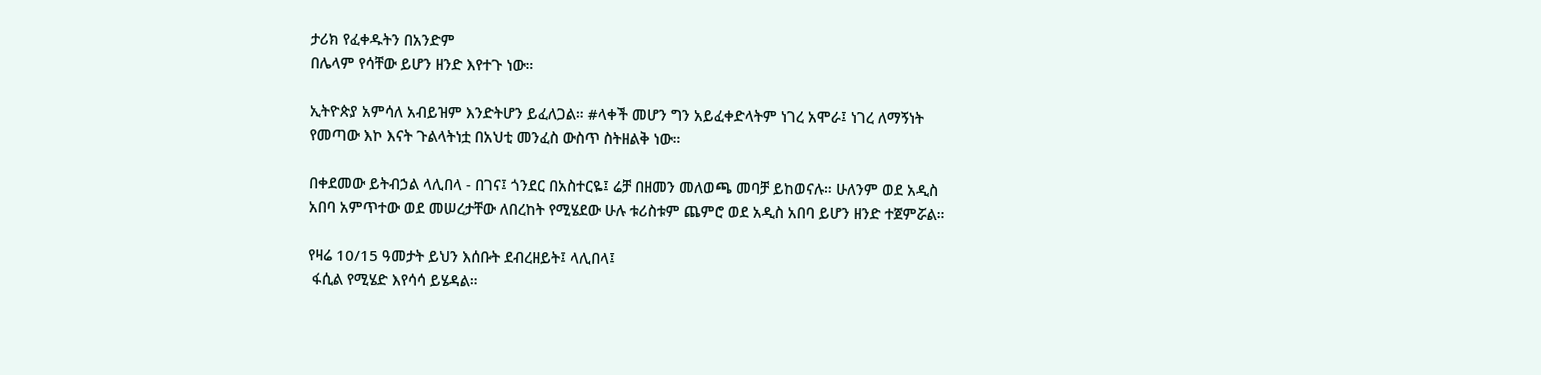ታሪክ የፈቀዱትን በአንድም
በሌላም የሳቸው ይሆን ዘንድ እየተጉ ነው።

ኢትዮጵያ አምሳለ አብይዝም እንድትሆን ይፈለጋል። #ላቀች መሆን ግን አይፈቀድላትም ነገረ አሞራ፤ ነገረ ለማኝነት
የመጣው እኮ እናት ጉልላትነቷ በአህቲ መንፈስ ውስጥ ስትዘልቅ ነው።

በቀደመው ይትብኃል ላሊበላ - በገና፤ ጎንደር በአስተርዬ፤ ሬቻ በዘመን መለወጫ መባቻ ይከወናሉ። ሁለንም ወደ አዲስ አበባ አምጥተው ወደ መሠረታቸው ለበረከት የሚሄደው ሁሉ ቱሪስቱም ጨምሮ ወደ አዲስ አበባ ይሆን ዘንድ ተጀምሯል።

የዛሬ 10/15 ዓመታት ይህን እሰቡት ደብረዘይት፤ ላሊበላ፤
 ፋሲል የሚሄድ እየሳሳ ይሄዳል።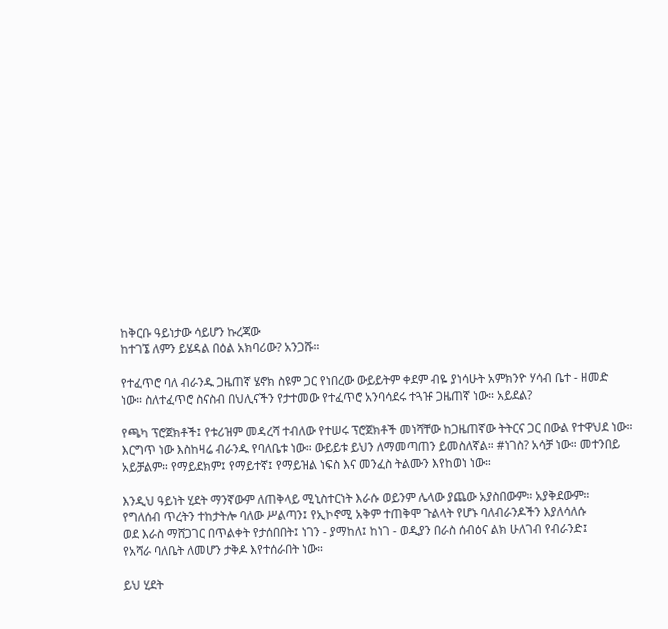ከቅርቡ ዓይነታው ሳይሆን ኩረጃው
ከተገኜ ለምን ይሄዳል በዕል አክባሪው? አንጋሹ።

የተፈጥሮ ባለ ብራንዱ ጋዜጠኛ ሄኖክ ስዩም ጋር የነበረው ውይይትም ቀደም ብዬ ያነሳሁት አምክንዮ ሃሳብ ቤተ - ዘመድ
ነው። ስለተፈጥሮ ስናስብ በህሊናችን የታተመው የተፈጥሮ አንባሳደሩ ተጓዡ ጋዜጠኛ ነው። አይደል?

የጫካ ፕሮጀክቶች፤ የቱሪዝም መዳረሻ ተብለው የተሠሩ ፕሮጀክቶች መነሻቸው ከጋዜጠኛው ትትርና ጋር በውል የተዋህደ ነው።
እርግጥ ነው እስከዛሬ ብራንዱ የባለቤቱ ነው። ውይይቱ ይህን ለማመጣጠን ይመስለኛል። #ነገስ? አሳቻ ነው። መተንበይ
አይቻልም። የማይደክም፤ የማይተኛ፤ የማይዝል ነፍስ እና መንፈስ ትልሙን እየከወነ ነው።

እንዲህ ዓይነት ሂደት ማንኛውም ለጠቅላይ ሚኒስተርነት እራሱ ወይንም ሌላው ያጨው አያስበውም። አያቅደውም።
የግለሰብ ጥረትን ተከታትሎ ባለው ሥልጣን፤ የኢኮኖሚ አቅም ተጠቅሞ ጉልላት የሆኑ ባለብራንዶችን እያለሳለሱ
ወደ እራስ ማሸጋገር በጥልቀት የታሰበበት፤ ነገን - ያማከለ፤ ከነገ - ወዲያን በራስ ሰብዕና ልክ ሁለገብ የብራንድ፤
የአሻራ ባለቤት ለመሆን ታቅዶ እየተሰራበት ነው።

ይህ ሂደት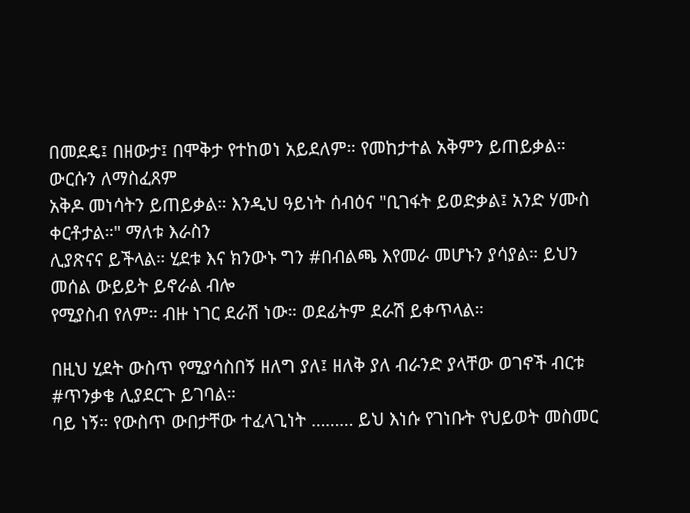በመደዴ፤ በዘውታ፤ በሞቅታ የተከወነ አይደለም። የመከታተል አቅምን ይጠይቃል። ውርሱን ለማስፈጸም
አቅዶ መነሳትን ይጠይቃል። እንዲህ ዓይነት ሰብዕና "ቢገፋት ይወድቃል፤ አንድ ሃሙስ ቀርቶታል።" ማለቱ እራስን
ሊያጽናና ይችላል። ሂደቱ እና ክንውኑ ግን #በብልጫ እየመራ መሆኑን ያሳያል። ይህን መሰል ውይይት ይኖራል ብሎ
የሚያስብ የለም። ብዙ ነገር ደራሽ ነው። ወደፊትም ደራሽ ይቀጥላል።

በዚህ ሂደት ውስጥ የሚያሳስበኝ ዘለግ ያለ፤ ዘለቅ ያለ ብራንድ ያላቸው ወገኖች ብርቱ #ጥንቃቄ ሊያደርጉ ይገባል።
ባይ ነኝ። የውስጥ ውበታቸው ተፈላጊነት ……… ይህ እነሱ የገነቡት የህይወት መስመር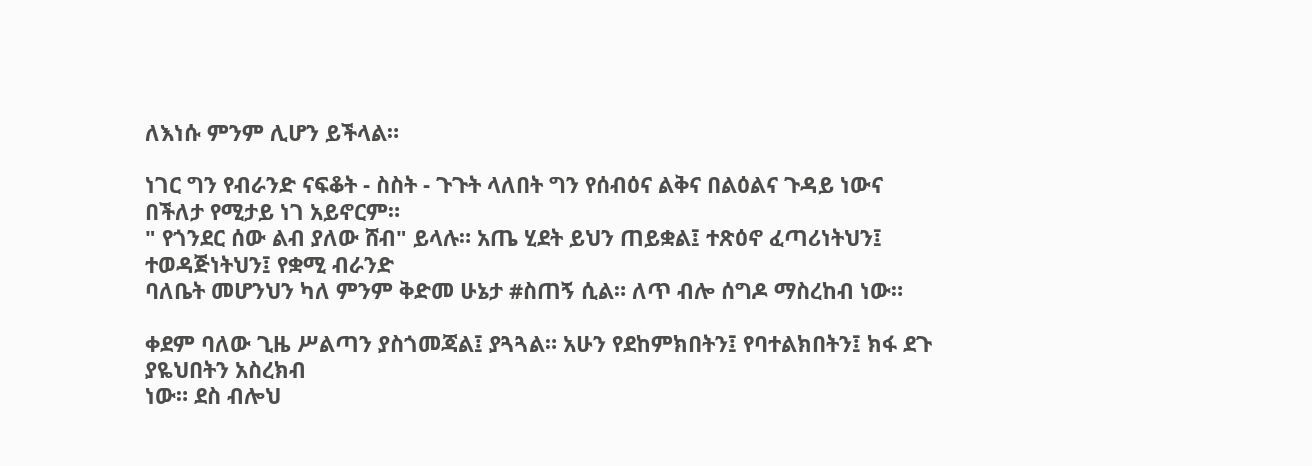ለእነሱ ምንም ሊሆን ይችላል።

ነገር ግን የብራንድ ናፍቆት - ስስት - ጉጉት ላለበት ግን የሰብዕና ልቅና በልዕልና ጉዳይ ነውና በችለታ የሚታይ ነገ አይኖርም።
" የጎንደር ሰው ልብ ያለው ሸብ" ይላሉ። አጤ ሂደት ይህን ጠይቋል፤ ተጽዕኖ ፈጣሪነትህን፤ ተወዳጅነትህን፤ የቋሚ ብራንድ
ባለቤት መሆንህን ካለ ምንም ቅድመ ሁኔታ #ስጠኝ ሲል። ለጥ ብሎ ሰግዶ ማስረከብ ነው።

ቀደም ባለው ጊዜ ሥልጣን ያስጎመጃል፤ ያጓጓል። አሁን የደከምክበትን፤ የባተልክበትን፤ ክፋ ደጉ ያዬህበትን አስረክብ
ነው። ደስ ብሎህ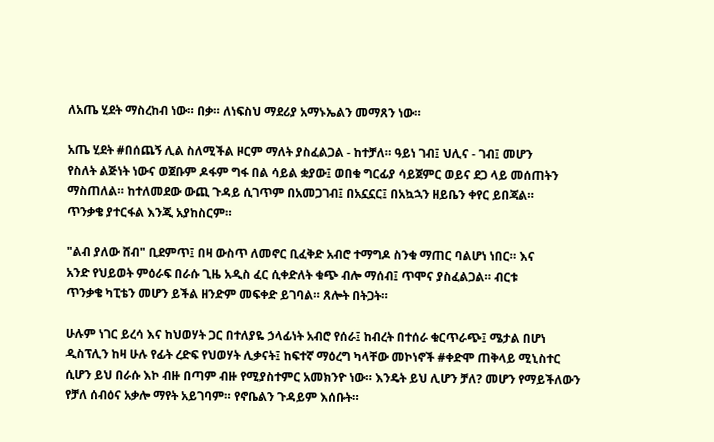ለአጤ ሂደት ማስረከብ ነው። በቃ። ለነፍስህ ማደሪያ አማኑኤልን መማጸን ነው።

አጤ ሂደት #በሰጨኝ ሊል ስለሚችል ዞርም ማለት ያስፈልጋል - ከተቻለ። ዓይነ ገብ፤ ህሊና - ገብ፤ መሆን
የስለት ልጅነት ነውና ወጀቡም ዶፋም ግፋ በል ሳይል ቋያው፤ ወበቁ ግርፊያ ሳይጀምር ወይና ደጋ ላይ መሰጠትን
ማስጠለል። ከተለመደው ውጪ ጉዳይ ሲገጥም በአመጋገብ፤ በአኗኗር፤ በአኳኋን ዘይቤን ቀየር ይበጃል።
ጥንቃቄ ያተርፋል እንጂ አያከስርም።

"ልብ ያለው ሸብ" ቢደምጥ፤ በዛ ውስጥ ለመኖር ቢፈቅድ አብሮ ተማግዶ ስንቁ ማጠር ባልሆነ ነበር። እና
አንድ የህይወት ምዕራፍ በራሱ ጊዜ አዲስ ፈር ሲቀድለት ቁጭ ብሎ ማሰብ፤ ጥሞና ያስፈልጋል። ብርቱ
ጥንቃቄ ካፒቴን መሆን ይችል ዘንድም መፍቀድ ይገባል። ጸሎት በትጋት።

ሁሉም ነገር ይረሳ እና ከህወሃት ጋር በተለያዬ ኃላፊነት አብሮ የሰራ፤ ከብረት በተሰራ ቁርጥራጭ፤ ሜታል በሆነ
ዲስፕሊን ከዛ ሁሉ የፊት ረድፍ የህወሃት ሊቃናት፤ ከፍተኛ ማዕረግ ካላቸው መኮነኖች #ቀድሞ ጠቅላይ ሚኒስተር
ሲሆን ይህ በራሱ እኮ ብዙ በጣም ብዙ የሚያስተምር አመክንዮ ነው። እንዴት ይህ ሊሆን ቻለ? መሆን የማይችለውን
የቻለ ሰብዕና አቃሎ ማየት አይገባም። የኖቤልን ጉዳይም እሰቡት።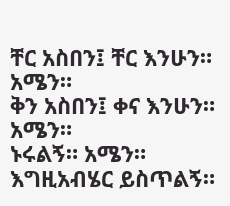ቸር አስበን፤ ቸር እንሁን። አሜን።
ቅን አስበን፤ ቀና እንሁን። አሜን።
ኑሩልኝ። አሜን።
እግዚአብሄር ይስጥልኝ።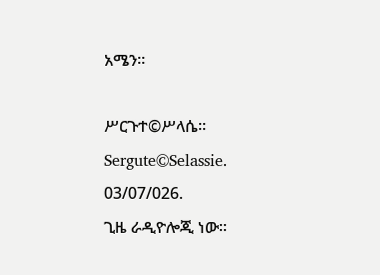አሜን።

ሥርጉተ©ሥላሴ።
Sergute©Selassie.
03/07/026.
ጊዜ ራዲዮሎጂ ነው።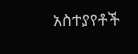አስተያየቶች